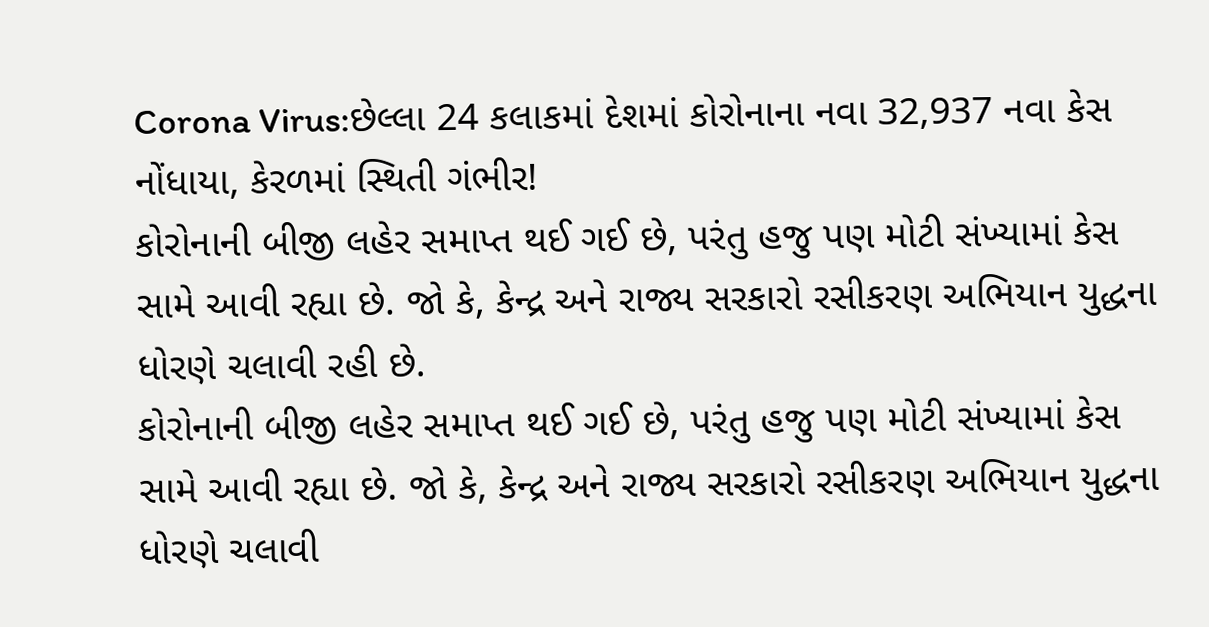Corona Virus:છેલ્લા 24 કલાકમાં દેશમાં કોરોનાના નવા 32,937 નવા કેસ નોંધાયા, કેરળમાં સ્થિતી ગંભીર!
કોરોનાની બીજી લહેર સમાપ્ત થઈ ગઈ છે, પરંતુ હજુ પણ મોટી સંખ્યામાં કેસ સામે આવી રહ્યા છે. જો કે, કેન્દ્ર અને રાજ્ય સરકારો રસીકરણ અભિયાન યુદ્ધના ધોરણે ચલાવી રહી છે.
કોરોનાની બીજી લહેર સમાપ્ત થઈ ગઈ છે, પરંતુ હજુ પણ મોટી સંખ્યામાં કેસ સામે આવી રહ્યા છે. જો કે, કેન્દ્ર અને રાજ્ય સરકારો રસીકરણ અભિયાન યુદ્ધના ધોરણે ચલાવી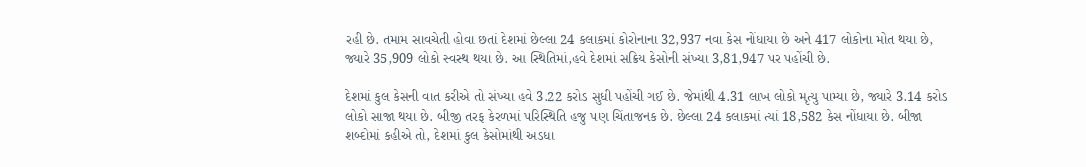રહી છે. તમામ સાવચેતી હોવા છતાં દેશમાં છેલ્લા 24 કલાકમાં કોરોનાના 32,937 નવા કેસ નોંધાયા છે અને 417 લોકોના મોત થયા છે, જ્યારે 35,909 લોકો સ્વસ્થ થયા છે. આ સ્થિતિમાં,હવે દેશમાં સક્રિય કેસોની સંખ્યા 3,81,947 પર પહોંચી છે.

દેશમાં કુલ કેસની વાત કરીએ તો સંખ્યા હવે 3.22 કરોડ સુધી પહોંચી ગઈ છે. જેમાંથી 4.31 લાખ લોકો મૃત્યુ પામ્યા છે, જ્યારે 3.14 કરોડ લોકો સાજા થયા છે. બીજી તરફ કેરળમાં પરિસ્થિતિ હજુ પણ ચિંતાજનક છે. છેલ્લા 24 કલાકમાં ત્યાં 18,582 કેસ નોંધાયા છે. બીજા શબ્દોમાં કહીએ તો, દેશમાં કુલ કેસોમાંથી અડધા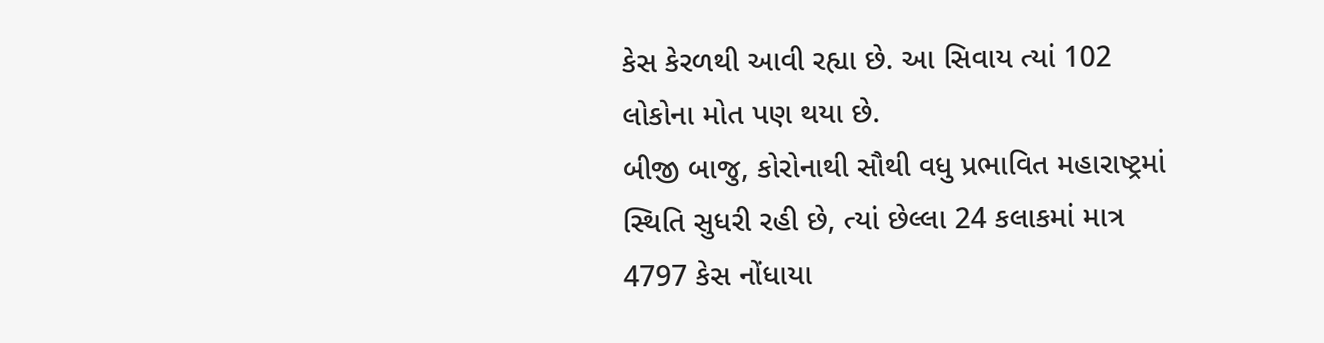કેસ કેરળથી આવી રહ્યા છે. આ સિવાય ત્યાં 102 લોકોના મોત પણ થયા છે.
બીજી બાજુ, કોરોનાથી સૌથી વધુ પ્રભાવિત મહારાષ્ટ્રમાં સ્થિતિ સુધરી રહી છે, ત્યાં છેલ્લા 24 કલાકમાં માત્ર 4797 કેસ નોંધાયા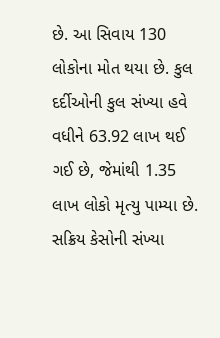છે. આ સિવાય 130 લોકોના મોત થયા છે. કુલ દર્દીઓની કુલ સંખ્યા હવે વધીને 63.92 લાખ થઈ ગઈ છે, જેમાંથી 1.35 લાખ લોકો મૃત્યુ પામ્યા છે. સક્રિય કેસોની સંખ્યા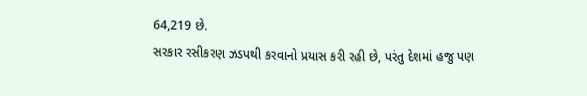64,219 છે.
સરકાર રસીકરણ ઝડપથી કરવાનો પ્રયાસ કરી રહી છે, પરંતુ દેશમાં હજુ પણ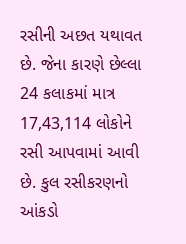રસીની અછત યથાવત છે. જેના કારણે છેલ્લા 24 કલાકમાં માત્ર 17,43,114 લોકોને રસી આપવામાં આવી છે. કુલ રસીકરણનો આંકડો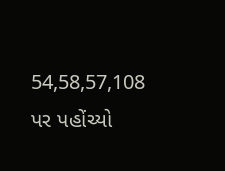54,58,57,108 પર પહોંચ્યો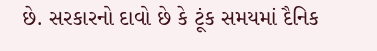છે. સરકારનો દાવો છે કે ટૂંક સમયમાં દૈનિક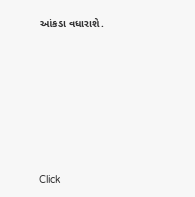આંકડા વધારાશે.












Click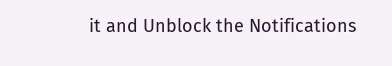it and Unblock the Notifications